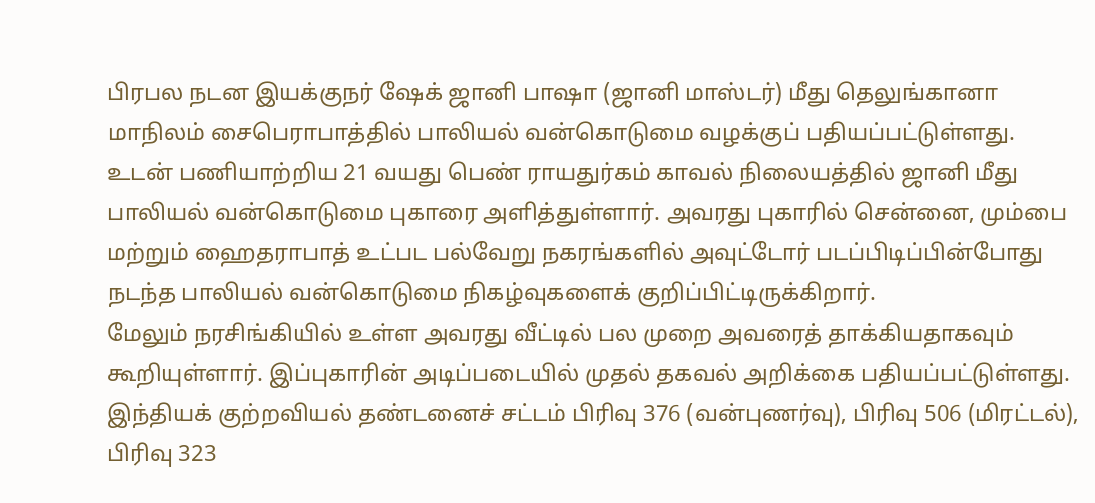பிரபல நடன இயக்குநர் ஷேக் ஜானி பாஷா (ஜானி மாஸ்டர்) மீது தெலுங்கானா மாநிலம் சைபெராபாத்தில் பாலியல் வன்கொடுமை வழக்குப் பதியப்பட்டுள்ளது.
உடன் பணியாற்றிய 21 வயது பெண் ராயதுர்கம் காவல் நிலையத்தில் ஜானி மீது பாலியல் வன்கொடுமை புகாரை அளித்துள்ளார். அவரது புகாரில் சென்னை, மும்பை மற்றும் ஹைதராபாத் உட்பட பல்வேறு நகரங்களில் அவுட்டோர் படப்பிடிப்பின்போது நடந்த பாலியல் வன்கொடுமை நிகழ்வுகளைக் குறிப்பிட்டிருக்கிறார்.
மேலும் நரசிங்கியில் உள்ள அவரது வீட்டில் பல முறை அவரைத் தாக்கியதாகவும் கூறியுள்ளார். இப்புகாரின் அடிப்படையில் முதல் தகவல் அறிக்கை பதியப்பட்டுள்ளது.
இந்தியக் குற்றவியல் தண்டனைச் சட்டம் பிரிவு 376 (வன்புணர்வு), பிரிவு 506 (மிரட்டல்), பிரிவு 323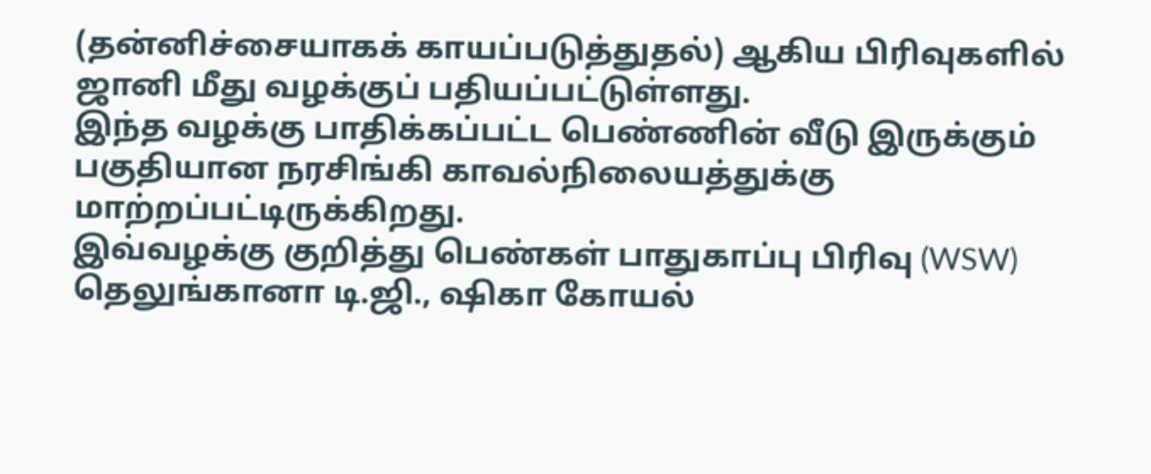(தன்னிச்சையாகக் காயப்படுத்துதல்) ஆகிய பிரிவுகளில் ஜானி மீது வழக்குப் பதியப்பட்டுள்ளது.
இந்த வழக்கு பாதிக்கப்பட்ட பெண்ணின் வீடு இருக்கும் பகுதியான நரசிங்கி காவல்நிலையத்துக்கு மாற்றப்பட்டிருக்கிறது.
இவ்வழக்கு குறித்து பெண்கள் பாதுகாப்பு பிரிவு (WSW) தெலுங்கானா டி.ஜி., ஷிகா கோயல்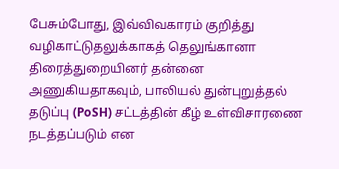பேசும்போது, இவ்விவகாரம் குறித்து வழிகாட்டுதலுக்காகத் தெலுங்கானா திரைத்துறையினர் தன்னை அணுகியதாகவும், பாலியல் துன்புறுத்தல் தடுப்பு (PoSH) சட்டத்தின் கீழ் உள்விசாரணை நடத்தப்படும் என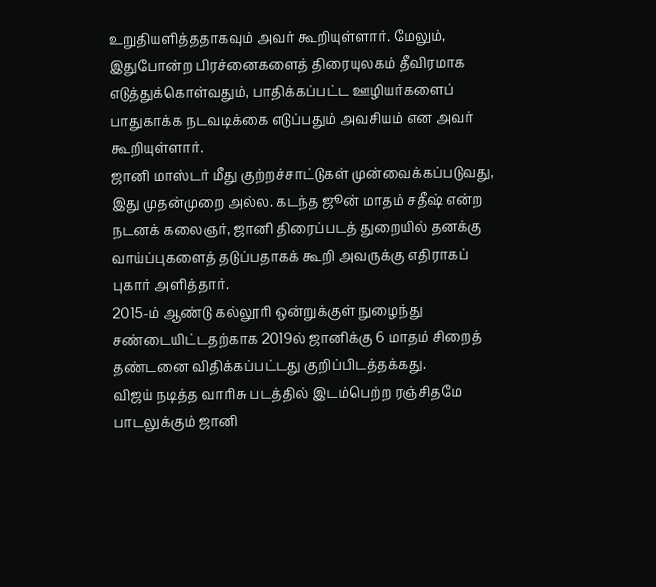உறுதியளித்ததாகவும் அவர் கூறியுள்ளார். மேலும், இதுபோன்ற பிரச்னைகளைத் திரையுலகம் தீவிரமாக எடுத்துக்கொள்வதும், பாதிக்கப்பட்ட ஊழியர்களைப் பாதுகாக்க நடவடிக்கை எடுப்பதும் அவசியம் என அவர் கூறியுள்ளார்.
ஜானி மாஸ்டர் மீது குற்றச்சாட்டுகள் முன்வைக்கப்படுவது, இது முதன்முறை அல்ல. கடந்த ஜூன் மாதம் சதீஷ் என்ற நடனக் கலைஞர், ஜானி திரைப்படத் துறையில் தனக்கு வாய்ப்புகளைத் தடுப்பதாகக் கூறி அவருக்கு எதிராகப் புகார் அளித்தார்.
2015-ம் ஆண்டு கல்லூரி ஒன்றுக்குள் நுழைந்து சண்டையிட்டதற்காக 2019ல் ஜானிக்கு 6 மாதம் சிறைத் தண்டனை விதிக்கப்பட்டது குறிப்பிடத்தக்கது.
விஜய் நடித்த வாரிசு படத்தில் இடம்பெற்ற ரஞ்சிதமே பாடலுக்கும் ஜானி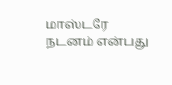மாஸ்டரே நடனம் என்பது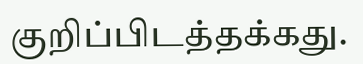குறிப்பிடத்தக்கது.